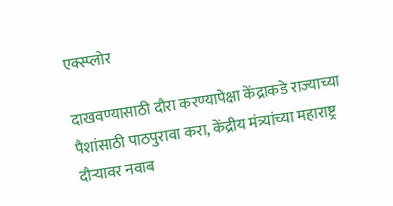एक्स्प्लोर

दाखवण्यासाठी दौरा करण्यापेक्षा केंद्राकडे राज्याच्या पैशांसाठी पाठपुरावा करा, केंद्रीय मंत्र्यांच्या महाराष्ट्र दौऱ्यावर नवाब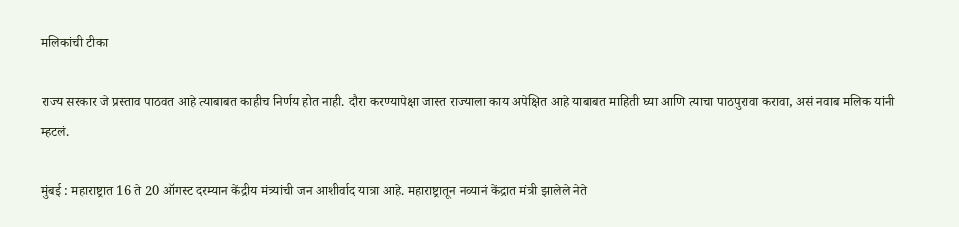मलिकांची टीका

राज्य सरकार जे प्रस्ताव पाठवत आहे त्याबाबत काहीच निर्णय होत नाही. दौरा करण्यापेक्षा जास्त राज्याला काय अपेक्षित आहे याबाबत माहिती घ्या आणि त्याचा पाठपुरावा करावा, असं नवाब मलिक यांनी म्हटलं.

मुंबई : महाराष्ट्रात 16 ते 20 ऑगस्ट दरम्यान केंद्रीय मंत्र्यांची जन आशीर्वाद यात्रा आहे. महाराष्ट्रातून नव्यानं केंद्रात मंत्री झालेले नेते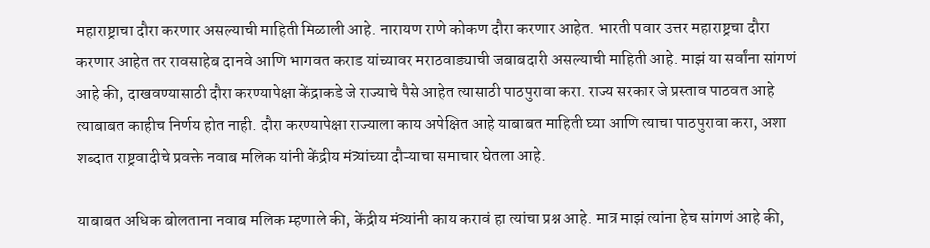महाराष्ट्राचा दौरा करणार असल्याची माहिती मिळाली आहे. नारायण राणे कोकण दौरा करणार आहेत. भारती पवार उत्तर महाराष्ट्रचा दौरा करणार आहेत तर रावसाहेब दानवे आणि भागवत कराड यांच्यावर मराठवाड्याची जबाबदारी असल्याची माहिती आहे. माझं या सर्वांना सांगणं आहे की, दाखवण्यासाठी दौरा करण्यापेक्षा केंद्राकडे जे राज्याचे पैसे आहेत त्यासाठी पाठपुरावा करा. राज्य सरकार जे प्रस्ताव पाठवत आहे त्याबाबत काहीच निर्णय होत नाही. दौरा करण्यापेक्षा राज्याला काय अपेक्षित आहे याबाबत माहिती घ्या आणि त्याचा पाठपुरावा करा, अशा शब्दात राष्ट्रवादीचे प्रवक्ते नवाब मलिक यांनी केंद्रीय मंत्र्यांच्या दौऱ्याचा समाचार घेतला आहे.

याबाबत अधिक बोलताना नवाब मलिक म्हणाले की, केंद्रीय मंत्र्यांनी काय करावं हा त्यांचा प्रश्न आहे. मात्र माझं त्यांना हेच सांगणं आहे की,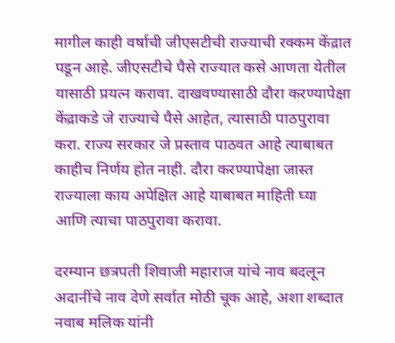मागील काही वर्षाची जीएसटीची राज्याची रक्कम केंद्रात पडून आहे. जीएसटीचे पैसे राज्यात कसे आणता येतील यासाठी प्रयत्न करावा. दाखवण्यासाठी दौरा करण्यापेक्षा केंद्राकडे जे राज्याचे पैसे आहेत, त्यासाठी पाठपुरावा करा. राज्य सरकार जे प्रस्ताव पाठवत आहे त्याबाबत काहीच निर्णय होत नाही. दौरा करण्यापेक्षा जास्त राज्याला काय अपेक्षित आहे याबाबत माहिती घ्या आणि त्याचा पाठपुरावा करावा.

दरम्यान छत्रपती शिवाजी महाराज यांचे नाव बदलून अदानींचे नाव देणे सर्वात मोठी चूक आहे, अशा शब्दात नवाब मलिक यांनी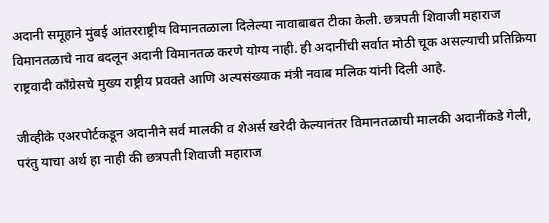अदानी समूहाने मुंबई आंतरराष्ट्रीय विमानतळाला दिलेल्या नावाबाबत टीका केली. छत्रपती शिवाजी महाराज विमानतळाचे नाव बदलून अदानी विमानतळ करणे योग्य नाही. ही अदानींची सर्वात मोठी चूक असल्याची प्रतिक्रिया राष्ट्रवादी काँग्रेसचे मुख्य राष्ट्रीय प्रवक्ते आणि अल्पसंख्याक मंत्री नवाब मलिक यांनी दिली आहे.

जीव्हीके एअरपोर्टकडून अदानीने सर्व मालकी व शेअर्स खरेदी केल्यानंतर विमानतळाची मालकी अदानींकडे गेली, परंतु याचा अर्थ हा नाही की छत्रपती शिवाजी महाराज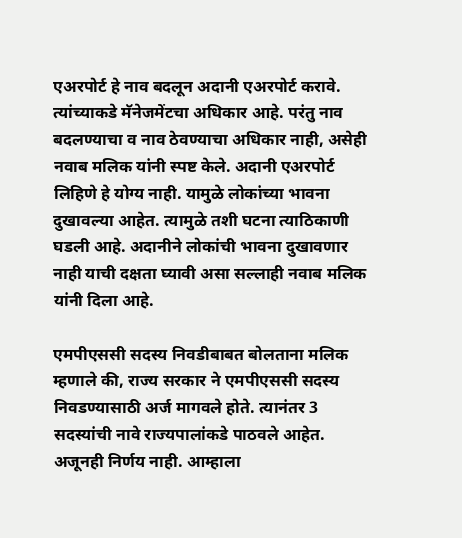एअरपोर्ट हे नाव बदलून अदानी एअरपोर्ट करावे. त्यांच्याकडे मॅनेजमेंटचा अधिकार आहे. परंतु नाव बदलण्याचा व नाव ठेवण्याचा अधिकार नाही, असेही नवाब मलिक यांनी स्पष्ट केले. अदानी एअरपोर्ट लिहिणे हे योग्य नाही. यामुळे लोकांच्या भावना दुखावल्या आहेत. त्यामुळे तशी घटना त्याठिकाणी घडली आहे. अदानीने लोकांची भावना दुखावणार नाही याची दक्षता घ्यावी असा सल्लाही नवाब मलिक यांनी दिला आहे.

एमपीएससी सदस्य निवडीबाबत बोलताना मलिक म्हणाले की, राज्य सरकार ने एमपीएससी सदस्य निवडण्यासाठी अर्ज मागवले होते. त्यानंतर 3 सदस्यांची नावे राज्यपालांकडे पाठवले आहेत. अजूनही निर्णय नाही. आम्हाला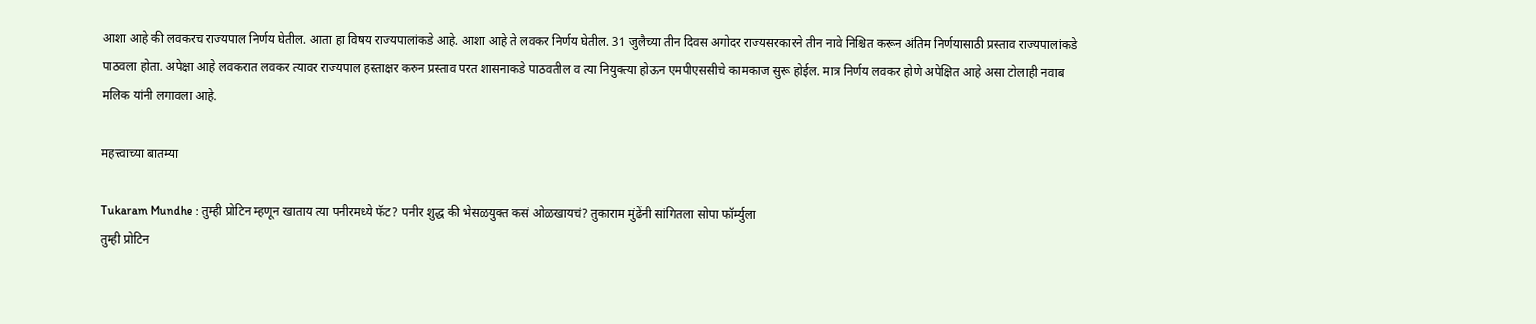आशा आहे की लवकरच राज्यपाल निर्णय घेतील. आता हा विषय राज्यपालांकडे आहे. आशा आहे ते लवकर निर्णय घेतील. 31 जुलैच्या तीन दिवस अगोदर राज्यसरकारने तीन नावे निश्चित करून अंतिम निर्णयासाठी प्रस्ताव राज्यपालांकडे पाठवला होता. अपेक्षा आहे लवकरात लवकर त्यावर राज्यपाल हस्ताक्षर करुन प्रस्ताव परत शासनाकडे पाठवतील व त्या नियुक्त्या होऊन एमपीएससीचे कामकाज सुरू होईल. मात्र निर्णय लवकर होणे अपेक्षित आहे असा टोलाही नवाब मलिक यांनी लगावला आहे.

महत्त्वाच्या बातम्या

Tukaram Mundhe : तुम्ही प्रोटिन म्हणून खाताय त्या पनीरमध्ये फॅट? पनीर शुद्ध की भेसळयुक्त कसं ओळखायचं? तुकाराम मुंढेंनी सांगितला सोपा फॉर्म्युला
तुम्ही प्रोटिन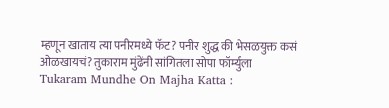म्हणून खाताय त्या पनीरमध्ये फॅट? पनीर शुद्ध की भेसळयुक्त कसं ओळखायचं? तुकाराम मुंढेंनी सांगितला सोपा फॉर्म्युला
Tukaram Mundhe On Majha Katta :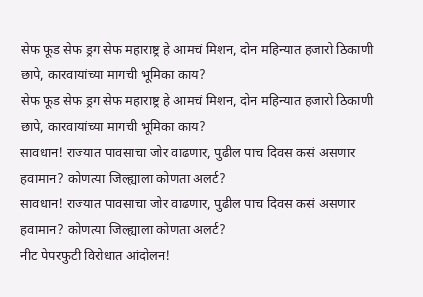सेफ फूड सेफ ड्रग सेफ महाराष्ट्र हे आमचं मिशन, दोन महिन्यात हजारो ठिकाणी छापे, कारवायांच्या मागची भूमिका काय?
सेफ फूड सेफ ड्रग सेफ महाराष्ट्र हे आमचं मिशन, दोन महिन्यात हजारो ठिकाणी छापे, कारवायांच्या मागची भूमिका काय?
सावधान! राज्यात पावसाचा जोर वाढणार, पुढील पाच दिवस कसं असणार हवामान? कोणत्या जिल्ह्याला कोणता अलर्ट?
सावधान! राज्यात पावसाचा जोर वाढणार, पुढील पाच दिवस कसं असणार हवामान? कोणत्या जिल्ह्याला कोणता अलर्ट?
नीट पेपरफुटी विरोधात आंदोलन!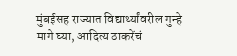मुंबईसह राज्यात विद्यार्थ्यांवरील गुन्हे मागे घ्या, आदित्य ठाकरेंचं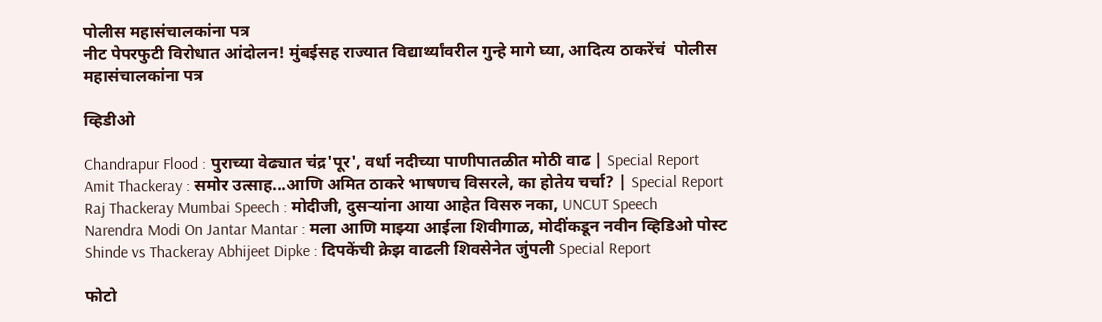पोलीस महासंचालकांना पत्र
नीट पेपरफुटी विरोधात आंदोलन! मुंबईसह राज्यात विद्यार्थ्यांवरील गुन्हे मागे घ्या, आदित्य ठाकरेंचं  पोलीस महासंचालकांना पत्र

व्हिडीओ

Chandrapur Flood : पुराच्या वेढ्यात चंद्र'पूर', वर्धा नदीच्या पाणीपातळीत मोठी वाढ | Special Report
Amit Thackeray : समोर उत्साह...आणि अमित ठाकरे भाषणच विसरले, का होतेय चर्चा? | Special Report
Raj Thackeray Mumbai Speech : मोदीजी, दुसऱ्यांना आया आहेत विसरु नका, UNCUT Speech
Narendra Modi On Jantar Mantar : मला आणि माझ्या आईला शिवीगाळ, मोदींकडून नवीन व्हिडिओ पोस्ट
Shinde vs Thackeray Abhijeet Dipke : दिपकेंची क्रेझ वाढली शिवसेनेत जुंपली Special Report

फोटो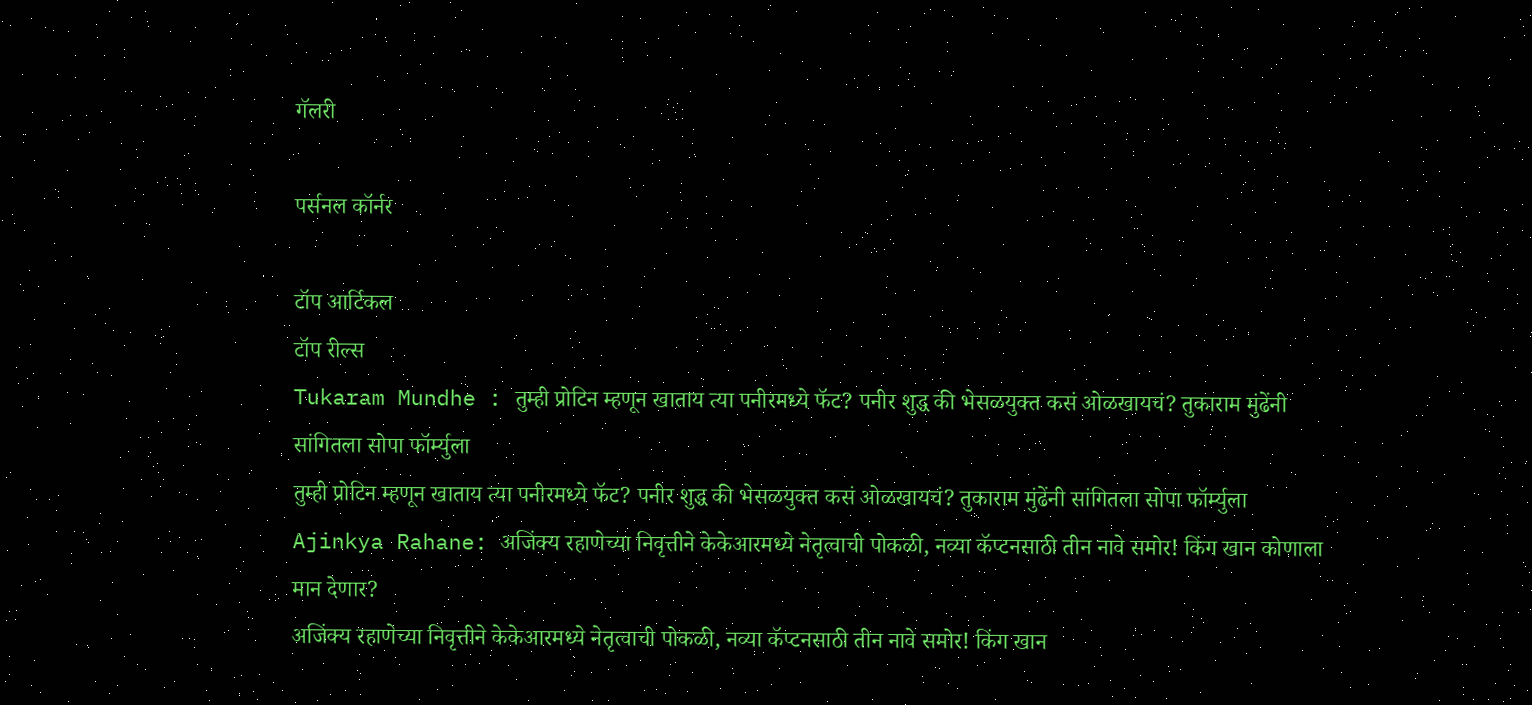गॅलरी

पर्सनल कॉर्नर

टॉप आर्टिकल
टॉप रील्स
Tukaram Mundhe : तुम्ही प्रोटिन म्हणून खाताय त्या पनीरमध्ये फॅट? पनीर शुद्ध की भेसळयुक्त कसं ओळखायचं? तुकाराम मुंढेंनी सांगितला सोपा फॉर्म्युला
तुम्ही प्रोटिन म्हणून खाताय त्या पनीरमध्ये फॅट? पनीर शुद्ध की भेसळयुक्त कसं ओळखायचं? तुकाराम मुंढेंनी सांगितला सोपा फॉर्म्युला
Ajinkya Rahane: अजिंक्य रहाणेच्या निवृत्तीने केकेआरमध्ये नेतृत्वाची पोकळी, नव्या कॅप्टनसाठी तीन नावे समोर! किंग खान कोणाला मान देणार?
अजिंक्य रहाणेच्या निवृत्तीने केकेआरमध्ये नेतृत्वाची पोकळी, नव्या कॅप्टनसाठी तीन नावे समोर! किंग खान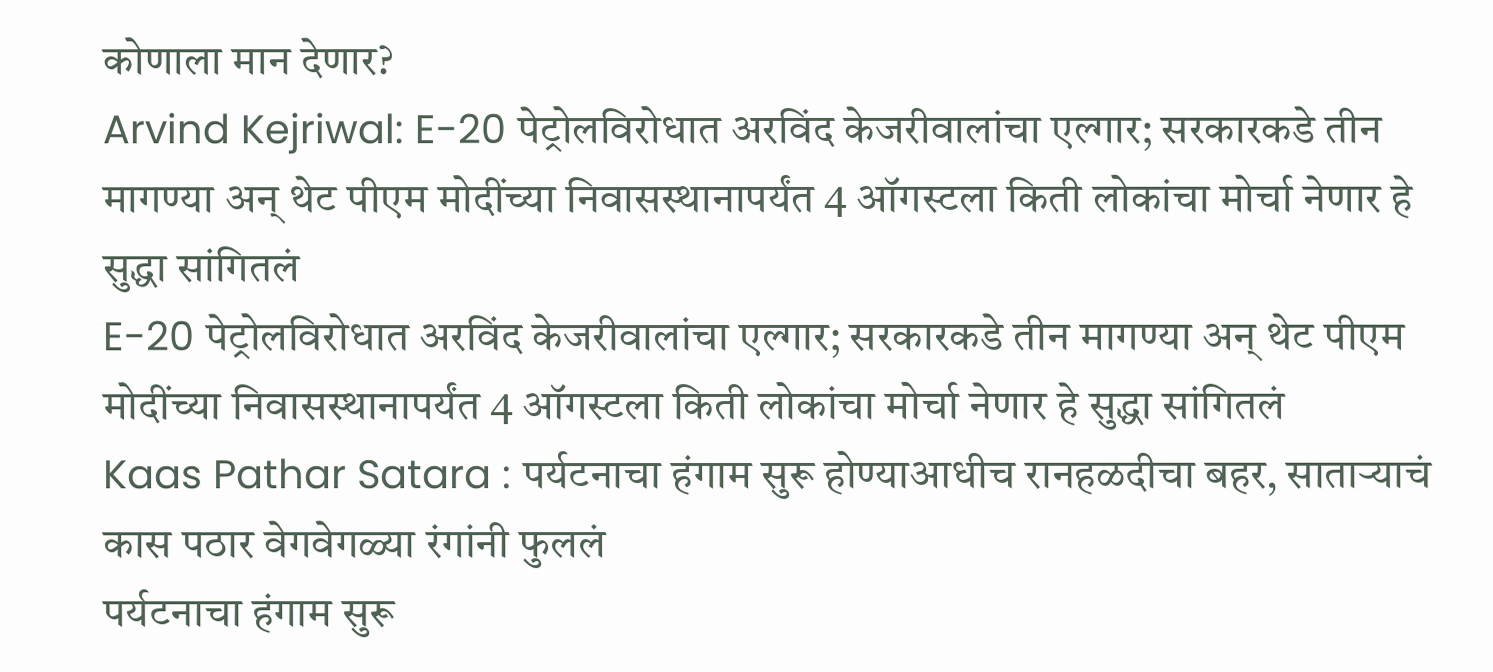कोणाला मान देणार?
Arvind Kejriwal: E-20 पेट्रोलविरोधात अरविंद केजरीवालांचा एल्गार; सरकारकडे तीन मागण्या अन् थेट पीएम मोदींच्या निवासस्थानापर्यंत 4 ऑगस्टला किती लोकांचा मोर्चा नेणार हे सुद्धा सांगितलं
E-20 पेट्रोलविरोधात अरविंद केजरीवालांचा एल्गार; सरकारकडे तीन मागण्या अन् थेट पीएम मोदींच्या निवासस्थानापर्यंत 4 ऑगस्टला किती लोकांचा मोर्चा नेणार हे सुद्धा सांगितलं
Kaas Pathar Satara : पर्यटनाचा हंगाम सुरू होण्याआधीच रानहळदीचा बहर, साताऱ्याचं कास पठार वेगवेगळ्या रंगांनी फुललं
पर्यटनाचा हंगाम सुरू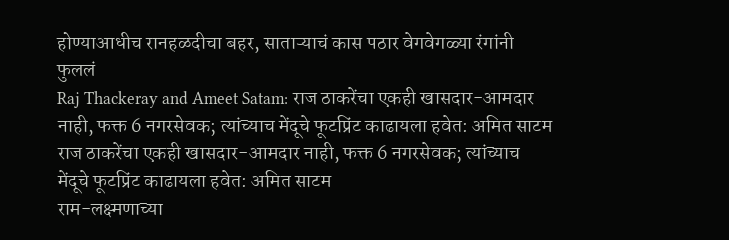होण्याआधीच रानहळदीचा बहर, साताऱ्याचं कास पठार वेगवेगळ्या रंगांनी फुललं
Raj Thackeray and Ameet Satam: राज ठाकरेंचा एकही खासदार-आमदार नाही, फक्त 6 नगरसेवक; त्यांच्याच मेंदूचे फूटप्रिंट काढायला हवेत: अमित साटम
राज ठाकरेंचा एकही खासदार-आमदार नाही, फक्त 6 नगरसेवक; त्यांच्याच मेंदूचे फूटप्रिंट काढायला हवेत: अमित साटम
राम-लक्ष्मणाच्या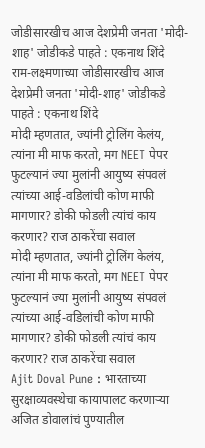जोडीसारखीच आज देशप्रेमी जनता 'मोदी-शाह' जोडीकडे पाहते : एकनाथ शिंदे
राम-लक्ष्मणाच्या जोडीसारखीच आज देशप्रेमी जनता 'मोदी-शाह' जोडीकडे पाहते : एकनाथ शिंदे
मोदी म्हणतात, ज्यांनी ट्रोलिंग केलंय, त्यांना मी माफ करतो, मग NEET पेपर फुटल्यानं ज्या मुलांनी आयुष्य संपवलं त्यांच्या आई-वडिलांची कोण माफी मागणार? डोकी फोडली त्यांचं काय करणार? राज ठाकरेंचा सवाल
मोदी म्हणतात, ज्यांनी ट्रोलिंग केलंय, त्यांना मी माफ करतो, मग NEET पेपर फुटल्यानं ज्या मुलांनी आयुष्य संपवलं त्यांच्या आई-वडिलांची कोण माफी मागणार? डोकी फोडली त्यांचं काय करणार? राज ठाकरेंचा सवाल
Ajit Doval Pune : भारताच्या सुरक्षाव्यवस्थेचा कायापालट करणाऱ्या अजित डोवालांचं पुण्यातील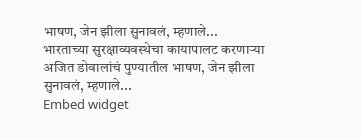भाषण, जेन झीला सुनावलं, म्हणाले...
भारताच्या सुरक्षाव्यवस्थेचा कायापालट करणाऱ्या अजित डोवालांचं पुण्यातील भाषण, जेन झीला सुनावलं, म्हणाले...
Embed widget